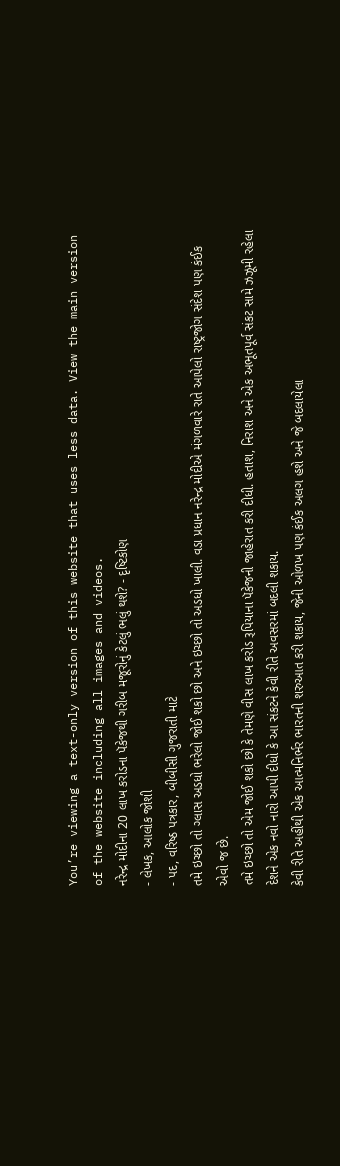You’re viewing a text-only version of this website that uses less data. View the main version of the website including all images and videos.
નરેન્દ્ર મોદીના 20 લાખ કરોડના પૅકેજથી ગરીબ મજૂરોનું કેટલું ભલું થશે? - દૃષ્ટિકોણ
- લેખક, આલોક જોશી
- પદ, વરિષ્ઠ પત્રકાર, બીબીસી ગુજરાતી માટે
તમે ઇચ્છો તો ગ્લાસ અડધો ભરેલો જોઈ શકો છો અને ઇચ્છો તો અડધો ખાલી. વડા પ્રધાન નરેન્દ્ર મોદીએ મંગળવારે રાતે આપેલો રાષ્ટ્રજોગ સંદેશ પણ કંઈક એવો જ છે.
તમે ઇચ્છો તો એમ જોઈ શકો છો કે તેમણે વીસ લાખ કરોડ રૂપિયાના પૅકેજની જાહેરાત કરી દીધી. હતાશ, નિરાશ અને એક અભૂતપૂર્વ સંકટ સામે ઝઝૂમી રહેલા દેશને એક નવો નારો આપી દીધો કે આ સંકટને કેવી રીતે અવસરમાં બદલી શકાય.
કેવી રીતે અહીંથી એક આત્મનિર્ભર ભારતની શરુઆત કરી શકાય, જેની ઓળખ પણ કંઈક અલગ હશે અને જે બદલાયેલા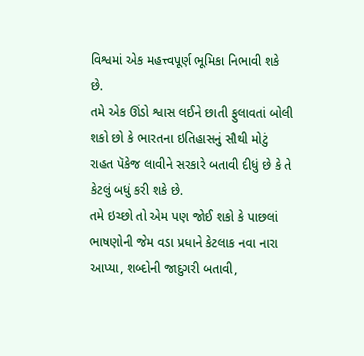વિશ્વમાં એક મહત્ત્વપૂર્ણ ભૂમિકા નિભાવી શકે છે.
તમે એક ઊંડો શ્વાસ લઈને છાતી ફુલાવતાં બોલી શકો છો કે ભારતના ઇતિહાસનું સૌથી મોટું રાહત પૅકેજ લાવીને સરકારે બતાવી દીધું છે કે તે કેટલું બધું કરી શકે છે.
તમે ઇચ્છો તો એમ પણ જોઈ શકો કે પાછલાં ભાષણોની જેમ વડા પ્રધાને કેટલાક નવા નારા આપ્યા, શબ્દોની જાદુગરી બતાવી,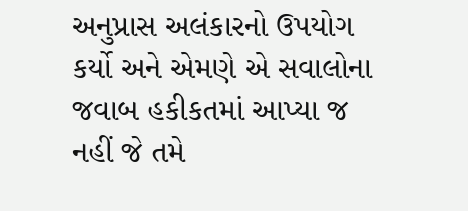અનુપ્રાસ અલંકારનો ઉપયોગ કર્યો અને એમણે એ સવાલોના જવાબ હકીકતમાં આપ્યા જ નહીં જે તમે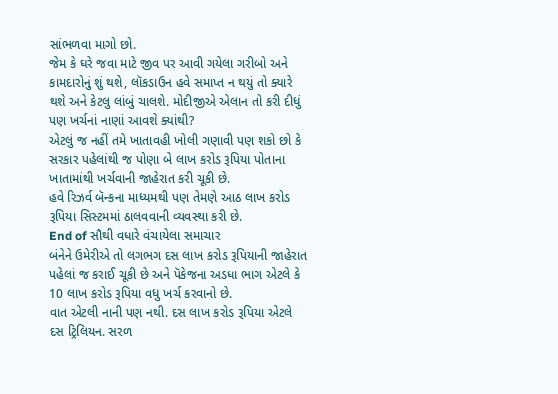સાંભળવા માગો છો.
જેમ કે ઘરે જવા માટે જીવ પર આવી ગયેલા ગરીબો અને કામદારોનું શું થશે, લૉકડાઉન હવે સમાપ્ત ન થયું તો ક્યારે થશે અને કેટલુ લાંબું ચાલશે. મોદીજીએ એલાન તો કરી દીધું પણ ખર્ચનાં નાણાં આવશે ક્યાંથી?
એટલું જ નહીં તમે ખાતાવહી ખોલી ગણાવી પણ શકો છો કે સરકાર પહેલાંથી જ પોણા બે લાખ કરોડ રૂપિયા પોતાના ખાતામાંથી ખર્ચવાની જાહેરાત કરી ચૂકી છે.
હવે રિઝર્વ બૅન્કના માધ્યમથી પણ તેમણે આઠ લાખ કરોડ રૂપિયા સિસ્ટમમાં ઠાલવવાની વ્યવસ્થા કરી છે.
End of સૌથી વધારે વંચાયેલા સમાચાર
બંનેને ઉમેરીએ તો લગભગ દસ લાખ કરોડ રૂપિયાની જાહેરાત પહેલાં જ કરાઈ ચૂકી છે અને પૅકેજના અડધા ભાગ એટલે કે 10 લાખ કરોડ રૂપિયા વધુ ખર્ચ કરવાનો છે.
વાત એટલી નાની પણ નથી. દસ લાખ કરોડ રૂપિયા એટલે દસ ટ્રિલિયન. સરળ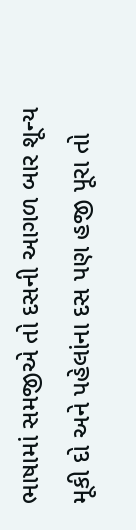ભાષામાં સમજીએ તો દસની આગળ બાર શૂન્ય મૂકી દો અને પહેલાંના દસ પણ હજી પૂરા તો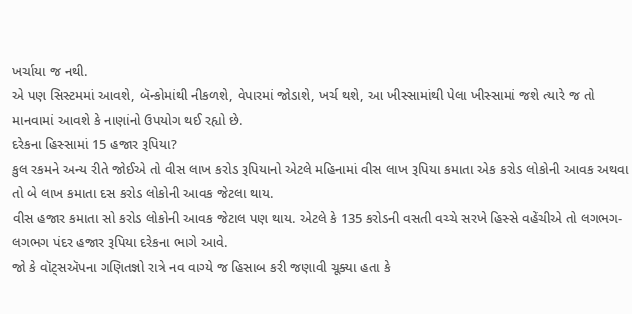ખર્ચાયા જ નથી.
એ પણ સિસ્ટમમાં આવશે, બૅન્કોમાંથી નીકળશે, વેપારમાં જોડાશે, ખર્ચ થશે, આ ખીસ્સામાંથી પેલા ખીસ્સામાં જશે ત્યારે જ તો માનવામાં આવશે કે નાણાંનો ઉપયોગ થઈ રહ્યો છે.
દરેકના હિસ્સામાં 15 હજાર રૂપિયા?
કુલ રકમને અન્ય રીતે જોઈએ તો વીસ લાખ કરોડ રૂપિયાનો એટલે મહિનામાં વીસ લાખ રૂપિયા કમાતા એક કરોડ લોકોની આવક અથવા તો બે લાખ કમાતા દસ કરોડ લોકોની આવક જેટલા થાય.
વીસ હજાર કમાતા સો કરોડ લોકોની આવક જેટાલ પણ થાય. એટલે કે 135 કરોડની વસતી વચ્ચે સરખે હિસ્સે વહેંચીએ તો લગભગ-લગભગ પંદર હજાર રૂપિયા દરેકના ભાગે આવે.
જો કે વૉટ્સઍપના ગણિતજ્ઞો રાત્રે નવ વાગ્યે જ હિસાબ કરી જણાવી ચૂક્યા હતા કે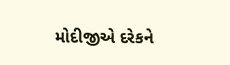મોદીજીએ દરેકને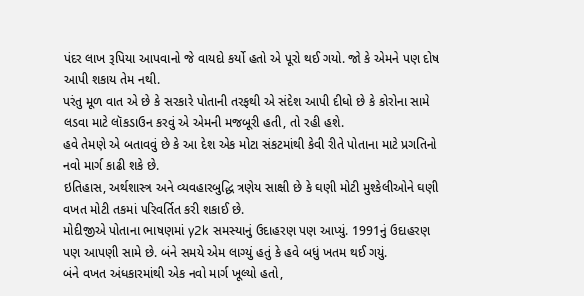પંદર લાખ રૂપિયા આપવાનો જે વાયદો કર્યો હતો એ પૂરો થઈ ગયો. જો કે એમને પણ દોષ આપી શકાય તેમ નથી.
પરંતુ મૂળ વાત એ છે કે સરકારે પોતાની તરફથી એ સંદેશ આપી દીધો છે કે કોરોના સામે લડવા માટે લૉકડાઉન કરવું એ એમની મજબૂરી હતી, તો રહી હશે.
હવે તેમણે એ બતાવવું છે કે આ દેશ એક મોટા સંકટમાંથી કેવી રીતે પોતાના માટે પ્રગતિનો નવો માર્ગ કાઢી શકે છે.
ઇતિહાસ, અર્થશાસ્ત્ર અને વ્યવહારબુદ્ધિ ત્રણેય સાક્ષી છે કે ઘણી મોટી મુશ્કેલીઓને ઘણી વખત મોટી તકમાં પરિવર્તિત કરી શકાઈ છે.
મોદીજીએ પોતાના ભાષણમાં y2k સમસ્યાનું ઉદાહરણ પણ આપ્યું. 1991નું ઉદાહરણ પણ આપણી સામે છે. બંને સમયે એમ લાગ્યું હતું કે હવે બધું ખતમ થઈ ગયું.
બંને વખત અંધકારમાંથી એક નવો માર્ગ ખૂલ્યો હતો,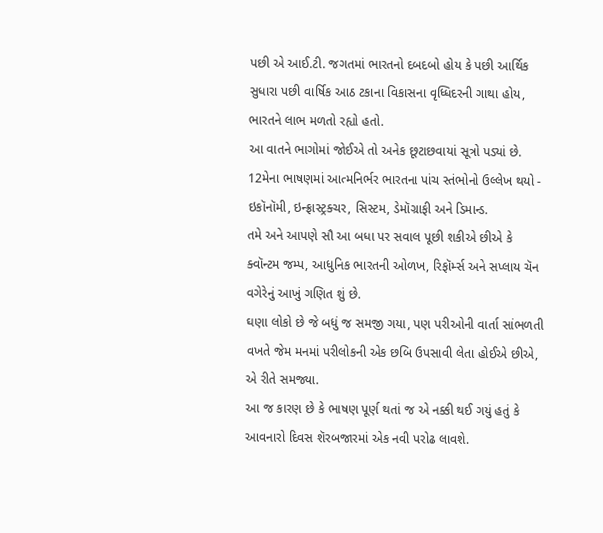પછી એ આઈ.ટી. જગતમાં ભારતનો દબદબો હોય કે પછી આર્થિક સુધારા પછી વાર્ષિક આઠ ટકાના વિકાસના વૃધ્ધિદરની ગાથા હોય, ભારતને લાભ મળતો રહ્યો હતો.
આ વાતને ભાગોમાં જોઈએ તો અનેક છૂટાછવાયાં સૂત્રો પડ્યાં છે.
12મેના ભાષણમાં આત્મનિર્ભર ભારતના પાંચ સ્તંભોનો ઉલ્લેખ થયો - ઇકૉનૉમી, ઇન્ફ્રાસ્ટ્રક્ચર, સિસ્ટમ, ડેમૉગ્રાફી અને ડિમાન્ડ.
તમે અને આપણે સૌ આ બધા પર સવાલ પૂછી શકીએ છીએ કે ક્વૉન્ટમ જમ્પ, આધુનિક ભારતની ઓળખ, રિફૉર્મ્સ અને સપ્લાય ચૅન વગેરેનું આખું ગણિત શું છે.
ઘણા લોકો છે જે બધું જ સમજી ગયા, પણ પરીઓની વાર્તા સાંભળતી વખતે જેમ મનમાં પરીલોકની એક છબિ ઉપસાવી લેતા હોઈએ છીએ, એ રીતે સમજ્યા.
આ જ કારણ છે કે ભાષણ પૂર્ણ થતાં જ એ નક્કી થઈ ગયું હતું કે આવનારો દિવસ શૅરબજારમાં એક નવી પરોઢ લાવશે.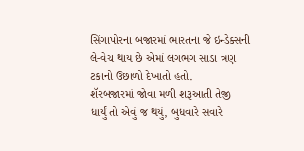સિંગાપોરના બજારમાં ભારતના જે ઇન્ડેક્સની લે-વેચ થાય છે એમાં લગભગ સાડા ત્રણ ટકાનો ઉછાળો દેખાતો હતો.
શૅરબજારમાં જોવા મળી શરૂઆતી તેજી
ધાર્યું તો એવું જ થયું, બુધવારે સવારે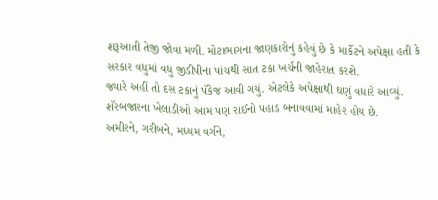શરૂઆતી તેજી જોવા મળી. મોટાભાગના જાણકારોનું કહેવું છે કે માર્કેટને અપેક્ષા હતી કે સરકાર વધુમાં વધુ જીડીપીના પાંચથી સાત ટકા ખર્ચની જાહેરાત કરશે.
જ્યારે અહીં તો દસ ટકાનું પૅકેજ આવી ગયું. એટલેકે અપેક્ષાથી ઘણું વધારે આવ્યું. શૅરબજારના ખેલાડીઓ આમ પણ રાઈનો પહાડ બનાવવામાં માહેર હોય છે.
અમીરને, ગરીબને, મધ્યમ વર્ગને,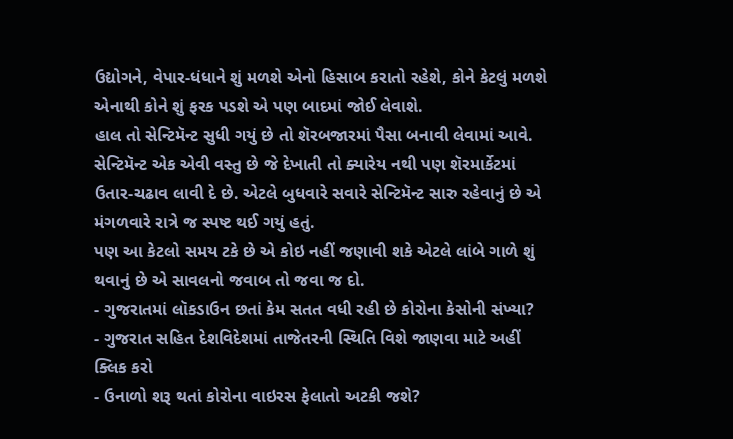ઉદ્યોગને, વેપાર-ધંધાને શું મળશે એનો હિસાબ કરાતો રહેશે, કોને કેટલું મળશે એનાથી કોને શું ફરક પડશે એ પણ બાદમાં જોઈ લેવાશે.
હાલ તો સેન્ટિમૅન્ટ સુધી ગયું છે તો શૅરબજારમાં પૈસા બનાવી લેવામાં આવે. સેન્ટિમૅન્ટ એક એવી વસ્તુ છે જે દેખાતી તો ક્યારેય નથી પણ શૅરમાર્કેટમાં ઉતાર-ચઢાવ લાવી દે છે. એટલે બુધવારે સવારે સેન્ટિમૅન્ટ સારુ રહેવાનું છે એ મંગળવારે રાત્રે જ સ્પષ્ટ થઈ ગયું હતું.
પણ આ કેટલો સમય ટકે છે એ કોઇ નહીં જણાવી શકે એટલે લાંબે ગાળે શું થવાનું છે એ સાવલનો જવાબ તો જવા જ દો.
- ગુજરાતમાં લૉકડાઉન છતાં કેમ સતત વધી રહી છે કોરોના કેસોની સંખ્યા?
- ગુજરાત સહિત દેશવિદેશમાં તાજેતરની સ્થિતિ વિશે જાણવા માટે અહીં ક્લિક કરો
- ઉનાળો શરૂ થતાં કોરોના વાઇરસ ફેલાતો અટકી જશે?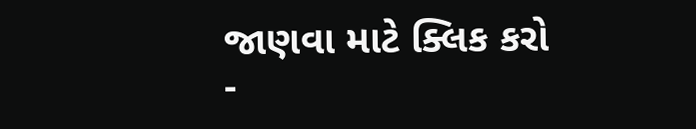જાણવા માટે ક્લિક કરો
-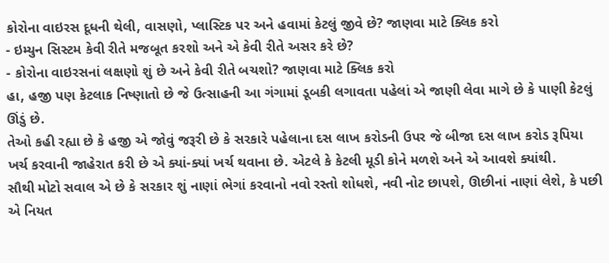કોરોના વાઇરસ દૂધની થેલી, વાસણો, પ્લાસ્ટિક પર અને હવામાં કેટલું જીવે છે? જાણવા માટે ક્લિક કરો
- ઇમ્યુન સિસ્ટમ કેવી રીતે મજબૂત કરશો અને એ કેવી રીતે અસર કરે છે?
- કોરોના વાઇરસનાં લક્ષણો શું છે અને કેવી રીતે બચશો? જાણવા માટે ક્લિક કરો
હા, હજી પણ કેટલાક નિષ્ણાતો છે જે ઉત્સાહની આ ગંગામાં ડૂબકી લગાવતા પહેલાં એ જાણી લેવા માગે છે કે પાણી કેટલું ઊંડું છે.
તેઓ કહી રહ્યા છે કે હજી એ જોવું જરૂરી છે કે સરકારે પહેલાના દસ લાખ કરોડની ઉપર જે બીજા દસ લાખ કરોડ રૂપિયા ખર્ચ કરવાની જાહેરાત કરી છે એ ક્યાં-ક્યાં ખર્ચ થવાના છે. એટલે કે કેટલી મૂડી કોને મળશે અને એ આવશે ક્યાંથી.
સૌથી મોટો સવાલ એ છે કે સરકાર શું નાણાં ભેગાં કરવાનો નવો રસ્તો શોધશે, નવી નોટ છાપશે, ઊછીનાં નાણાં લેશે, કે પછી એ નિયત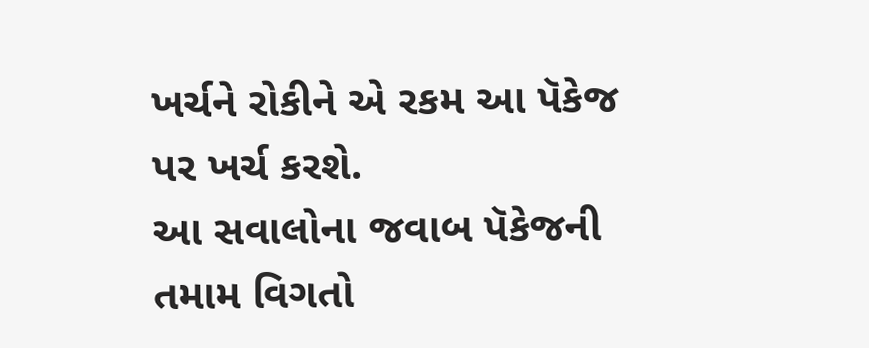ખર્ચને રોકીને એ રકમ આ પૅકેજ પર ખર્ચ કરશે.
આ સવાલોના જવાબ પૅકેજની તમામ વિગતો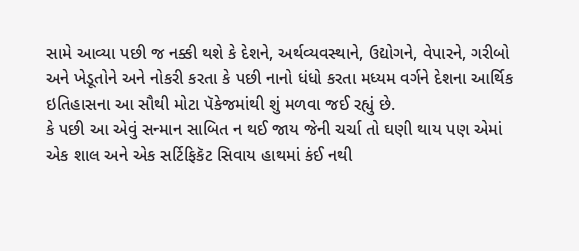સામે આવ્યા પછી જ નક્કી થશે કે દેશને, અર્થવ્યવસ્થાને, ઉદ્યોગને, વેપારને, ગરીબો અને ખેડૂતોને અને નોકરી કરતા કે પછી નાનો ધંધો કરતા મધ્યમ વર્ગને દેશના આર્થિક ઇતિહાસના આ સૌથી મોટા પૅકેજમાંથી શું મળવા જઈ રહ્યું છે.
કે પછી આ એવું સન્માન સાબિત ન થઈ જાય જેની ચર્ચા તો ઘણી થાય પણ એમાં એક શાલ અને એક સર્ટિફિકૅટ સિવાય હાથમાં કંઈ નથી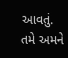આવતું.
તમે અમને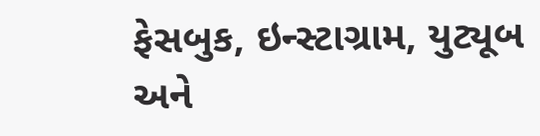ફેસબુક, ઇન્સ્ટાગ્રામ, યુટ્યૂબ અને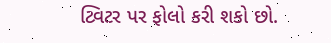ટ્વિટર પર ફોલો કરી શકો છો.